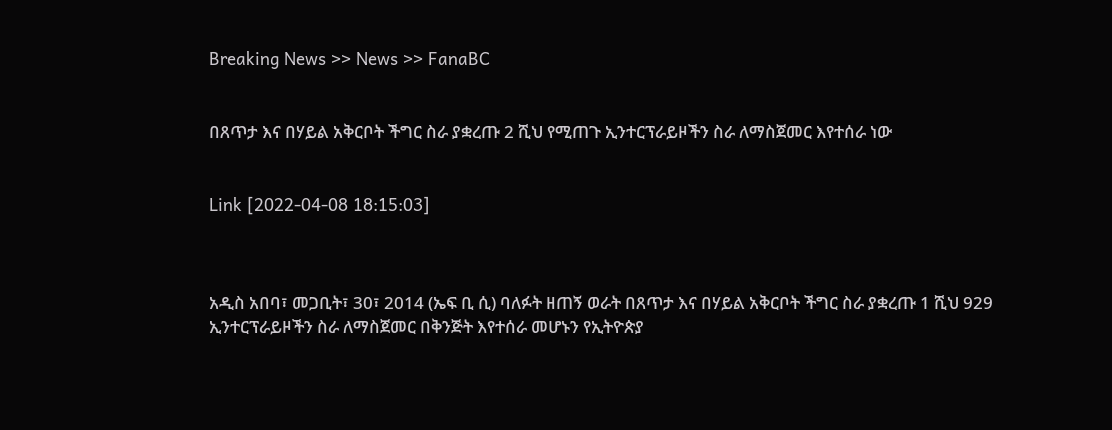Breaking News >> News >> FanaBC


በጸጥታ እና በሃይል አቅርቦት ችግር ስራ ያቋረጡ 2 ሺህ የሚጠጉ ኢንተርፕራይዞችን ስራ ለማስጀመር እየተሰራ ነው


Link [2022-04-08 18:15:03]



አዲስ አበባ፣ መጋቢት፣ 30፣ 2014 (ኤፍ ቢ ሲ) ባለፉት ዘጠኝ ወራት በጸጥታ እና በሃይል አቅርቦት ችግር ስራ ያቋረጡ 1 ሺህ 929 ኢንተርፕራይዞችን ስራ ለማስጀመር በቅንጅት እየተሰራ መሆኑን የኢትዮጵያ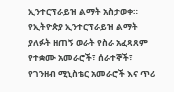ኢንተርፕራይዝ ልማት አስታወቀ። የኢትዮጵያ ኢንተርፕራይዝ ልማት ያለፉት ዘጠኝ ወራት የስራ አፈጻጸም የተቋሙ አመራሮች፣ ሰራተኞች፣ የገንዘብ ሚኒስቴር አመራሮች እና ጥሪ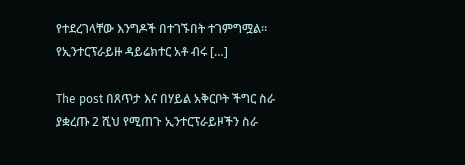የተደረገላቸው እንግዶች በተገኙበት ተገምግሟል። የኢንተርፕራይዙ ዳይሬክተር አቶ ብሩ […]

The post በጸጥታ እና በሃይል አቅርቦት ችግር ስራ ያቋረጡ 2 ሺህ የሚጠጉ ኢንተርፕራይዞችን ስራ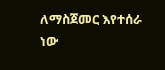ለማስጀመር እየተሰራ ነው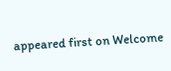appeared first on Welcome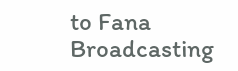to Fana Broadcasting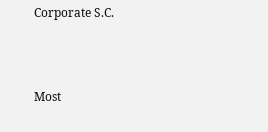Corporate S.C.



Most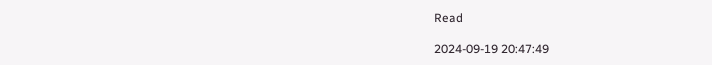Read

2024-09-19 20:47:49